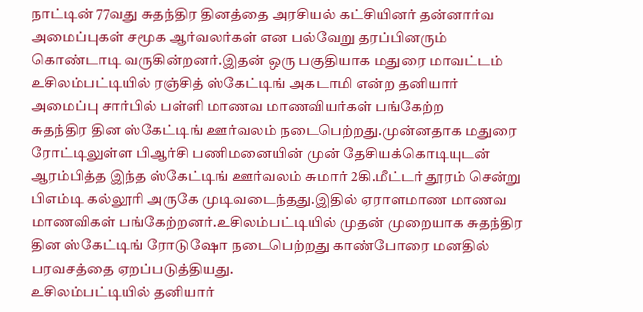நாட்டின் 77வது சுதந்திர தினத்தை அரசியல் கட்சியினர் தன்னார்வ அமைப்புகள் சமூக ஆர்வலர்கள் என பல்வேறு தரப்பினரும் கொண்டாடி வருகின்றனர்.இதன் ஒரு பகுதியாக மதுரை மாவட்டம் உசிலம்பட்டியில் ரஞ்சித் ஸ்கேட்டிங் அகடாமி என்ற தனியார் அமைப்பு சார்பில் பள்ளி மாணவ மாணவியர்கள் பங்கேற்ற
சுதந்திர தின ஸ்கேட்டிங் ஊர்வலம் நடைபெற்றது.முன்னதாக மதுரை ரோட்டிலுள்ள பிஆர்சி பணிமனையின் முன் தேசியக்கொடியுடன் ஆரம்பித்த இந்த ஸ்கேட்டிங் ஊர்வலம் சுமார் 2கி.மீட்டர் தூரம் சென்று பிஎம்டி கல்லூரி அருகே முடிவடைந்தது.இதில் ஏராளமாண மாணவ மாணவிகள் பங்கேற்றனர்.உசிலம்பட்டியில் முதன் முறையாக சுதந்திர தின ஸ்கேட்டிங் ரோடுஷோ நடைபெற்றது காண்போரை மனதில் பரவசத்தை ஏறப்படுத்தியது.
உசிலம்பட்டியில் தனியார்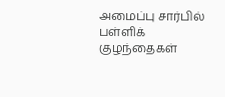அமைப்பு சார்பில் பள்ளிக் குழந்தைகள்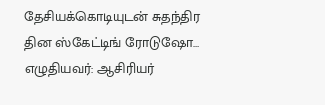தேசியக்கொடியுடன் சுதந்திர தின ஸ்கேட்டிங் ரோடுஷோ…
எழுதியவர்: ஆசிரியர்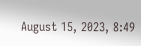August 15, 2023, 8:49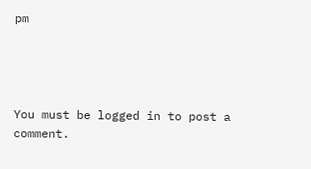pm




You must be logged in to post a comment.